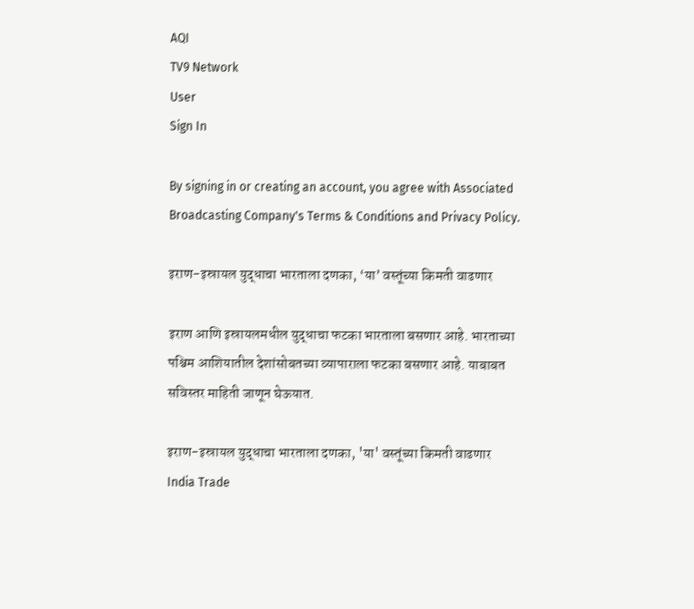AQI
TV9 Network
User
Sign In

By signing in or creating an account, you agree with Associated Broadcasting Company's Terms & Conditions and Privacy Policy.

इराण-इस्रायल युद्धाचा भारताला दणका, ‘या’ वस्तूंच्या किमती वाढणार

इराण आणि इस्रायलमधील युद्धाचा फटका भारताला बसणार आहे. भारताच्या पश्चिम आशियातील देशांसोबतच्या व्यापाराला फटका बसणार आहे. याबाबत सविस्तर माहिती जाणून घेऊयात.

इराण-इस्रायल युद्धाचा भारताला दणका, 'या' वस्तूंच्या किमती वाढणार
India Trade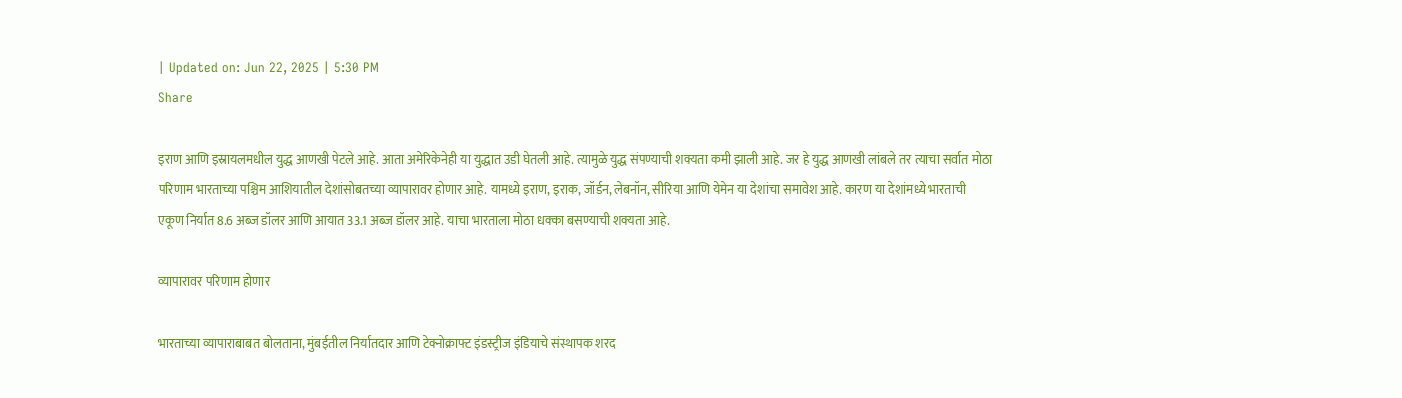| Updated on: Jun 22, 2025 | 5:30 PM
Share

इराण आणि इस्रायलमधील युद्ध आणखी पेटले आहे. आता अमेरिकेनेही या युद्धात उडी घेतली आहे. त्यामुळे युद्ध संपण्याची शक्यता कमी झाली आहे. जर हे युद्ध आणखी लांबले तर त्याचा सर्वात मोठा परिणाम भारताच्या पश्चिम आशियातील देशांसोबतच्या व्यापारावर होणार आहे. यामध्ये इराण, इराक, जॉर्डन, लेबनॉन, सीरिया आणि येमेन या देशांचा समावेश आहे. कारण या देशांमध्ये भारताची एकूण निर्यात 8.6 अब्ज डॉलर आणि आयात 33.1 अब्ज डॉलर आहे. याचा भारताला मोठा धक्का बसण्याची शक्यता आहे.

व्यापारावर परिणाम होणार

भारताच्या व्यापाराबाबत बोलताना, मुंबईतील निर्यातदार आणि टेक्नोक्राफ्ट इंडस्ट्रीज इंडियाचे संस्थापक शरद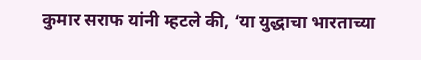कुमार सराफ यांनी म्हटले की, ‘या युद्धाचा भारताच्या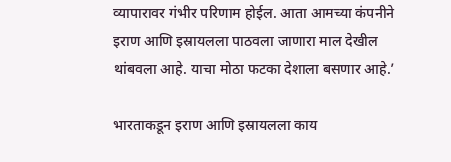व्यापारावर गंभीर परिणाम होईल. आता आमच्या कंपनीने इराण आणि इस्रायलला पाठवला जाणारा माल देखील थांबवला आहे. याचा मोठा फटका देशाला बसणार आहे.’

भारताकडून इराण आणि इस्रायलला काय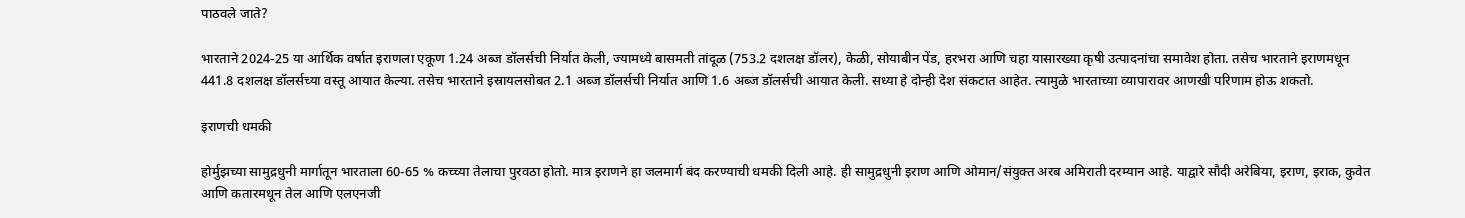पाठवले जाते?

भारताने 2024-25 या आर्थिक वर्षात इराणला एकूण 1.24 अब्ज डॉलर्सची निर्यात केली, ज्यामध्ये बासमती तांदूळ (753.2 दशलक्ष डॉलर), केळी, सोयाबीन पेंड, हरभरा आणि चहा यासारख्या कृषी उत्पादनांचा समावेश होता. तसेच भारताने इराणमधून 441.8 दशलक्ष डॉलर्सच्या वस्तू आयात केल्या. तसेच भारताने इस्रायलसोबत 2.1 अब्ज डॉलर्सची निर्यात आणि 1.6 अब्ज डॉलर्सची आयात केली. सध्या हे दोन्ही देश संकटात आहेत. त्यामुळे भारताच्या व्यापारावर आणखी परिणाम होऊ शकतो.

इराणची धमकी

होर्मुझच्या सामुद्रधुनी मार्गातून भारताला 60-65 % कच्च्या तेलाचा पुरवठा होतो. मात्र इराणने हा जलमार्ग बंद करण्याची धमकी दिली आहे. ही सामुद्रधुनी इराण आणि ओमान/संयुक्त अरब अमिराती दरम्यान आहे. याद्वारे सौदी अरेबिया, इराण, इराक, कुवेत आणि कतारमधून तेल आणि एलएनजी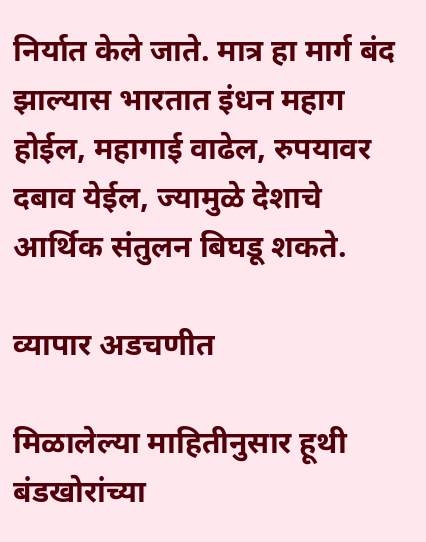निर्यात केले जाते. मात्र हा मार्ग बंद झाल्यास भारतात इंधन महाग होईल, महागाई वाढेल, रुपयावर दबाव येईल, ज्यामुळे देशाचे आर्थिक संतुलन बिघडू शकते.

व्यापार अडचणीत

मिळालेल्या माहितीनुसार हूथी बंडखोरांच्या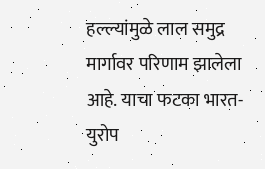हल्ल्यांमुळे लाल समुद्र मार्गावर परिणाम झालेला आहे. याचा फटका भारत-युरोप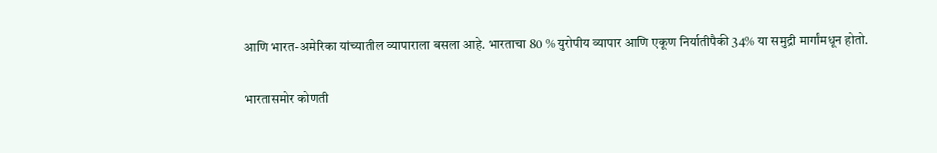आणि भारत-अमेरिका यांच्यातील व्यापाराला बसला आहे. भारताचा 80 % युरोपीय व्यापार आणि एकूण निर्यातीपैकी 34% या समुद्री मार्गांमधून होतो.

भारतासमोर कोणती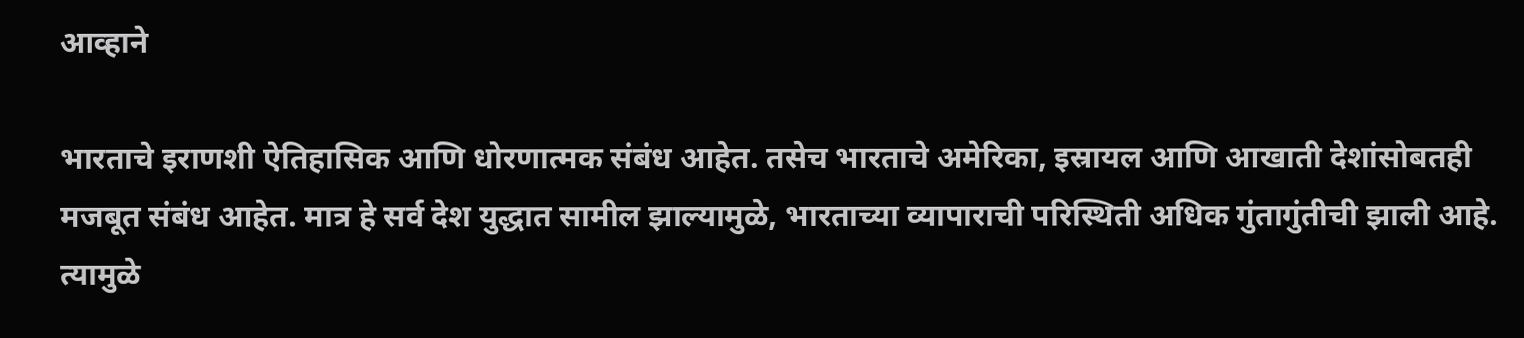आव्हाने

भारताचे इराणशी ऐतिहासिक आणि धोरणात्मक संबंध आहेत. तसेच भारताचे अमेरिका, इस्रायल आणि आखाती देशांसोबतही मजबूत संबंध आहेत. मात्र हे सर्व देश युद्धात सामील झाल्यामुळे, भारताच्या व्यापाराची परिस्थिती अधिक गुंतागुंतीची झाली आहे. त्यामुळे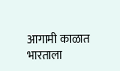आगामी काळात भारताला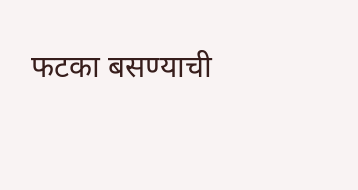फटका बसण्याची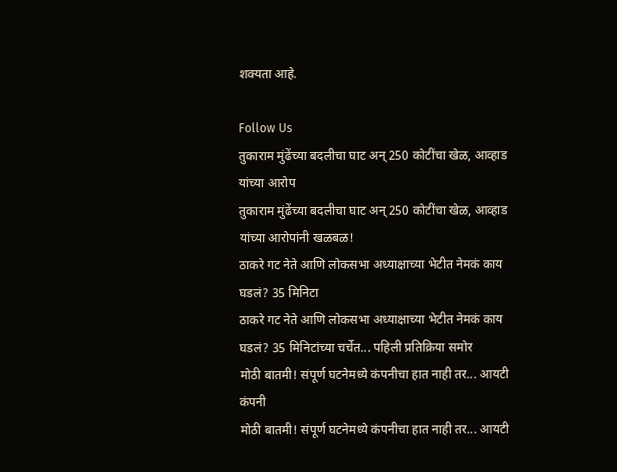शक्यता आहे.

Follow Us
तुकाराम मुंढेंच्या बदलीचा घाट अन् 250 कोटींचा खेळ, आव्हाड यांच्या आरोप
तुकाराम मुंढेंच्या बदलीचा घाट अन् 250 कोटींचा खेळ, आव्हाड यांच्या आरोपांनी खळबळ!
ठाकरे गट नेते आणि लोकसभा अध्याक्षाच्या भेटीत नेमकं काय घडलं? 35 मिनिटा
ठाकरे गट नेते आणि लोकसभा अध्याक्षाच्या भेटीत नेमकं काय घडलं? 35 मिनिटांच्या चर्चेत... पहिली प्रतिक्रिया समोर
मोठी बातमी! संपूर्ण घटनेमध्ये कंपनीचा हात नाही तर... आयटी कंपनी
मोठी बातमी! संपूर्ण घटनेमध्ये कंपनीचा हात नाही तर... आयटी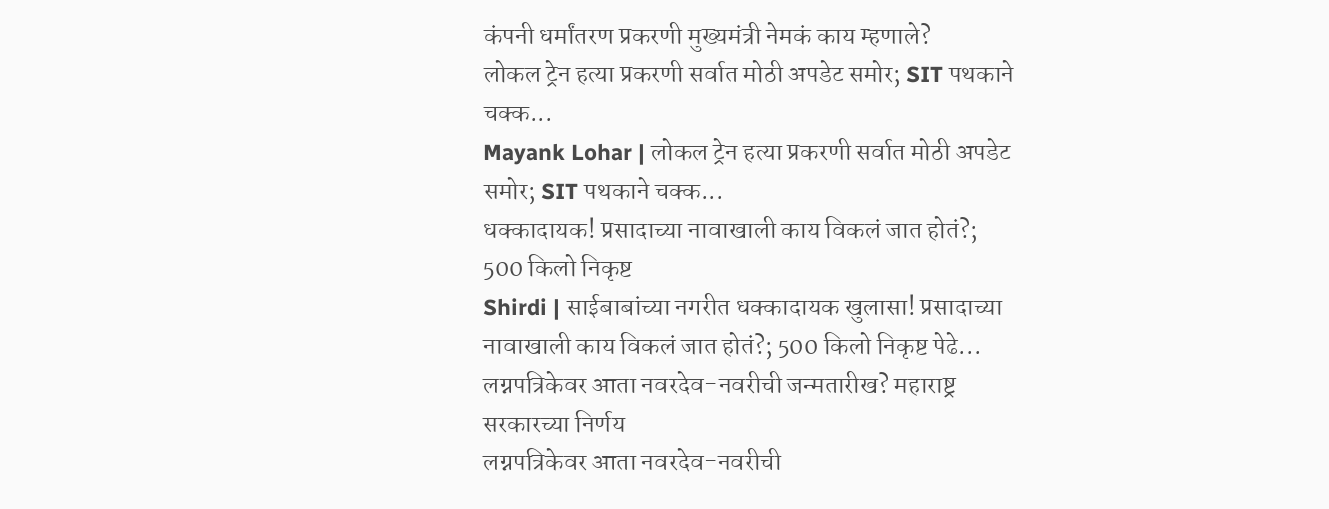कंपनी धर्मांतरण प्रकरणी मुख्यमंत्री नेमकं काय म्हणाले?
लोकल ट्रेन हत्या प्रकरणी सर्वात मोठी अपडेट समोर; SIT पथकाने चक्क...
Mayank Lohar | लोकल ट्रेन हत्या प्रकरणी सर्वात मोठी अपडेट समोर; SIT पथकाने चक्क...
धक्कादायक! प्रसादाच्या नावाखाली काय विकलं जात होतं?; 500 किलो निकृष्ट
Shirdi | साईबाबांच्या नगरीत धक्कादायक खुलासा! प्रसादाच्या नावाखाली काय विकलं जात होतं?; 500 किलो निकृष्ट पेढे...
लग्नपत्रिकेवर आता नवरदेव-नवरीची जन्मतारीख? महाराष्ट्र सरकारच्या निर्णय
लग्नपत्रिकेवर आता नवरदेव-नवरीची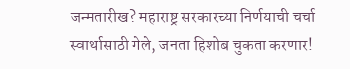जन्मतारीख? महाराष्ट्र सरकारच्या निर्णयाची चर्चा
स्वार्थासाठी गेले, जनता हिशोब चुकता करणार!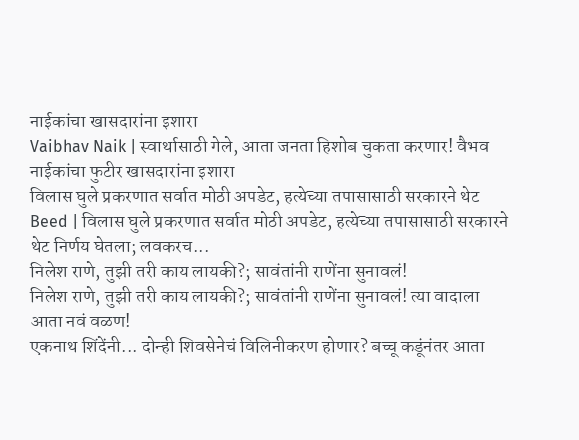नाईकांचा खासदारांना इशारा
Vaibhav Naik | स्वार्थासाठी गेले, आता जनता हिशोब चुकता करणार! वैभव नाईकांचा फुटीर खासदारांना इशारा
विलास घुले प्रकरणात सर्वात मोठी अपडेट, हत्येच्या तपासासाठी सरकारने थेट
Beed | विलास घुले प्रकरणात सर्वात मोठी अपडेट, हत्येच्या तपासासाठी सरकारने थेट निर्णय घेतला; लवकरच...
निलेश राणे, तुझी तरी काय लायकी?; सावंतांनी राणेंना सुनावलं!
निलेश राणे, तुझी तरी काय लायकी?; सावंतांनी राणेंना सुनावलं! त्या वादाला आता नवं वळण!
एकनाथ शिंदेंनी... दोन्ही शिवसेनेचं विलिनीकरण होणार? बच्चू कडूंनंतर आता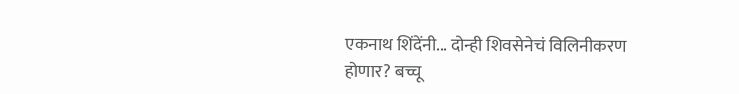एकनाथ शिंदेंनी... दोन्ही शिवसेनेचं विलिनीकरण होणार? बच्चू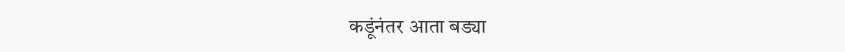कडूंनंतर आता बड्या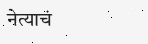नेत्याचं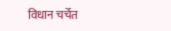विधान चर्चेत